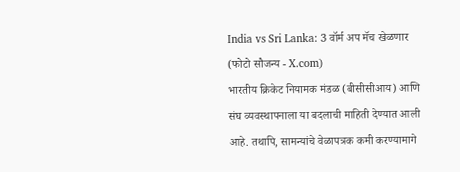India vs Sri Lanka: 3 वॉर्म अप मॅच खेळणार (फोटो सौजन्य - X.com)
भारतीय क्रिकेट नियामक मंडळ (बीसीसीआय) आणि संघ व्यवस्थापनाला या बदलाची माहिती देण्यात आली आहे. तथापि, सामन्यांचे वेळापत्रक कमी करण्यामागे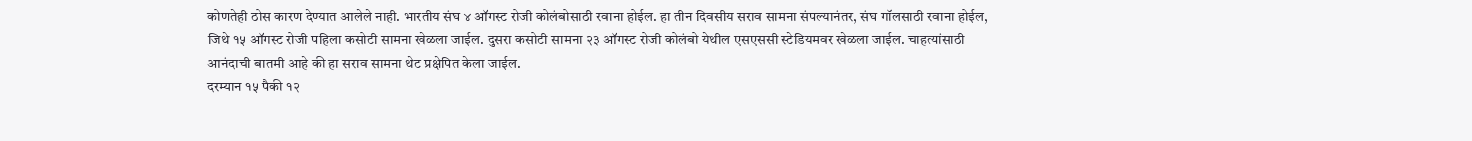कोणतेही ठोस कारण देण्यात आलेले नाही. भारतीय संघ ४ ऑगस्ट रोजी कोलंबोसाठी रवाना होईल. हा तीन दिवसीय सराव सामना संपल्यानंतर, संघ गॉलसाठी रवाना होईल, जिथे १५ ऑगस्ट रोजी पहिला कसोटी सामना खेळला जाईल. दुसरा कसोटी सामना २३ ऑगस्ट रोजी कोलंबो येथील एसएससी स्टेडियमवर खेळला जाईल. चाहत्यांसाठी आनंदाची बातमी आहे की हा सराव सामना थेट प्रक्षेपित केला जाईल.
दरम्यान १५ पैकी १२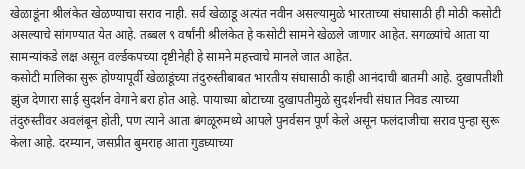खेळाडूंना श्रीलंकेत खेळण्याचा सराव नाही. सर्व खेळाडू अत्यंत नवीन असल्यामुळे भारताच्या संघासाठी ही मोठी कसोटी असल्याचे सांगण्यात येत आहे. तब्बल ९ वर्षांनी श्रीलंकेत हे कसोटी सामने खेळले जाणार आहेत. सगळ्यांचे आता या सामन्यांकडे लक्ष असून वर्ल्डकपच्या दृष्टीनेही हे सामने महत्त्वाचे मानले जात आहेत.
कसोटी मालिका सुरू होण्यापूर्वी खेळाडूंच्या तंदुरुस्तीबाबत भारतीय संघासाठी काही आनंदाची बातमी आहे. दुखापतीशी झुंज देणारा साई सुदर्शन वेगाने बरा होत आहे. पायाच्या बोटाच्या दुखापतीमुळे सुदर्शनची संघात निवड त्याच्या तंदुरुस्तीवर अवलंबून होती, पण त्याने आता बंगळूरुमध्ये आपले पुनर्वसन पूर्ण केले असून फलंदाजीचा सराव पुन्हा सुरू केला आहे. दरम्यान, जसप्रीत बुमराह आता गुडघ्याच्या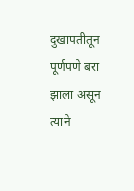दुखापतीतून पूर्णपणे बरा झाला असून त्याने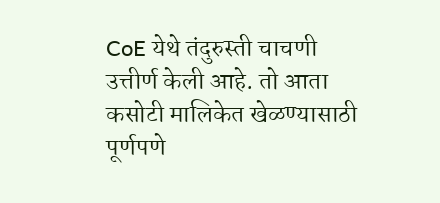CoE येथे तंदुरुस्ती चाचणी उत्तीर्ण केली आहे. तो आता कसोटी मालिकेत खेळण्यासाठी पूर्णपणे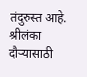तंदुरुस्त आहे.
श्रीलंका दौऱ्यासाठी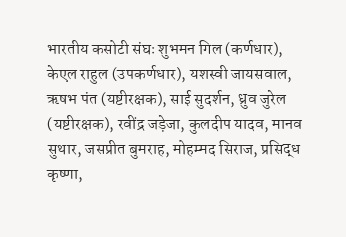भारतीय कसोटी संघः शुभमन गिल (कर्णधार), केएल राहुल (उपकर्णधार), यशस्वी जायसवाल, ऋषभ पंत (यष्टीरक्षक), साई सुदर्शन, ध्रुव जुरेल (यष्टीरक्षक), रवींद्र जड़ेजा, कुलदीप यादव, मानव सुथार, जसप्रीत बुमराह, मोहम्मद सिराज, प्रसिद्ध कृष्णा,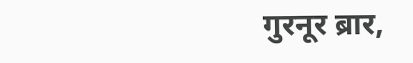गुरनूर ब्रार,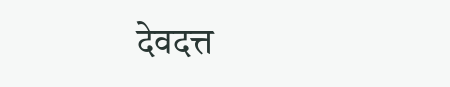देवदत्त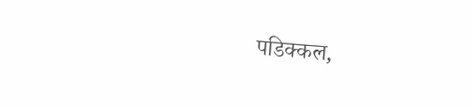पडिक्कल,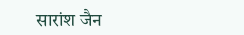सारांश जैन